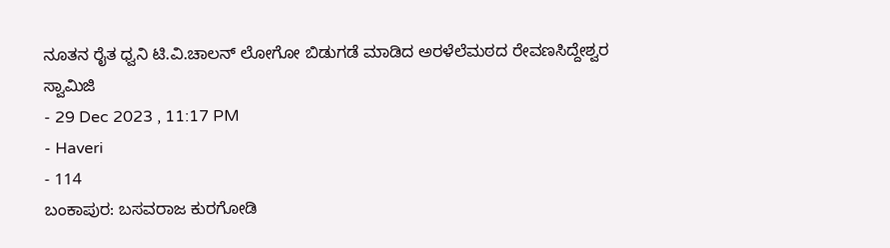ನೂತನ ರೈತ ಧ್ವನಿ ಟಿ.ವಿ.ಚಾಲನ್ ಲೋಗೋ ಬಿಡುಗಡೆ ಮಾಡಿದ ಅರಳೆಲೆಮಠದ ರೇವಣಸಿದ್ದೇಶ್ವರ ಸ್ವಾಮಿಜಿ
- 29 Dec 2023 , 11:17 PM
- Haveri
- 114
ಬಂಕಾಪುರ: ಬಸವರಾಜ ಕುರಗೋಡಿ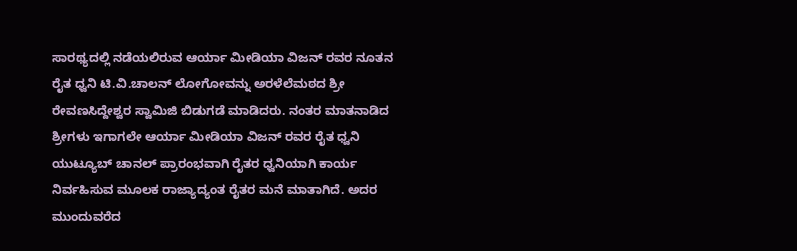ಸಾರಥ್ಯದಲ್ಲಿ ನಡೆಯಲಿರುವ ಆರ್ಯಾ ಮೀಡಿಯಾ ವಿಜನ್ ರವರ ನೂತನ ರೈತ ಧ್ವನಿ ಟಿ.ವಿ.ಚಾಲನ್ ಲೋಗೋವನ್ನು ಅರಳೆಲೆಮಠದ ಶ್ರೀ ರೇವಣಸಿದ್ದೇಶ್ವರ ಸ್ವಾಮಿಜಿ ಬಿಡುಗಡೆ ಮಾಡಿದರು. ನಂತರ ಮಾತನಾಡಿದ ಶ್ರೀಗಳು ಇಗಾಗಲೇ ಆರ್ಯಾ ಮೀಡಿಯಾ ವಿಜನ್ ರವರ ರೈತ ಧ್ವನಿ ಯುಟ್ಯೂಬ್ ಚಾನಲ್ ಪ್ರಾರಂಭವಾಗಿ ರೈತರ ಧ್ವನಿಯಾಗಿ ಕಾರ್ಯ ನಿರ್ವಹಿಸುವ ಮೂಲಕ ರಾಜ್ಯಾದ್ಯಂತ ರೈತರ ಮನೆ ಮಾತಾಗಿದೆ. ಅದರ ಮುಂದುವರೆದ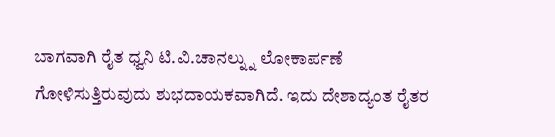ಬಾಗವಾಗಿ ರೈತ ಧ್ವನಿ ಟಿ.ವಿ.ಚಾನಲ್ನ್ನು ಲೋಕಾರ್ಪಣೆ ಗೋಳಿಸುತ್ತಿರುವುದು ಶುಭದಾಯಕವಾಗಿದೆ. ಇದು ದೇಶಾದ್ಯಂತ ರೈತರ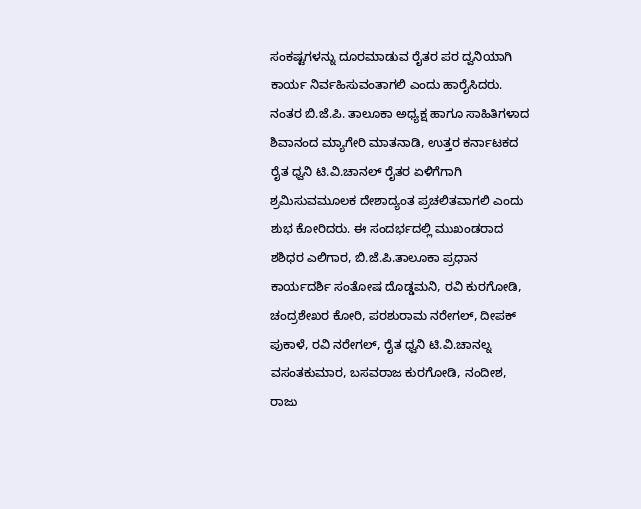ಸಂಕಷ್ಟಗಳನ್ನು ದೂರಮಾಡುವ ರೈತರ ಪರ ದ್ವನಿಯಾಗಿ ಕಾರ್ಯ ನಿರ್ವಹಿಸುವಂತಾಗಲಿ ಎಂದು ಹಾರೈಸಿದರು. ನಂತರ ಬಿ.ಜೆ.ಪಿ. ತಾಲೂಕಾ ಅಧ್ಯಕ್ಷ ಹಾಗೂ ಸಾಹಿತಿಗಳಾದ ಶಿವಾನಂದ ಮ್ಯಾಗೇರಿ ಮಾತನಾಡಿ, ಉತ್ತರ ಕರ್ನಾಟಕದ ರೈತ ಧ್ವನಿ ಟಿ.ವಿ.ಚಾನಲ್ ರೈತರ ಏಳಿಗೆಗಾಗಿ ಶ್ರಮಿಸುವಮೂಲಕ ದೇಶಾದ್ಯಂತ ಪ್ರಚಲಿತವಾಗಲಿ ಎಂದು ಶುಭ ಕೋರಿದರು. ಈ ಸಂದರ್ಭದಲ್ಲಿ ಮುಖಂಡರಾದ ಶಶಿಧರ ಎಲಿಗಾರ, ಬಿ.ಜೆ.ಪಿ.ತಾಲೂಕಾ ಪ್ರಧಾನ ಕಾರ್ಯದರ್ಶಿ ಸಂತೋಷ ದೊಡ್ಡಮನಿ, ರವಿ ಕುರಗೋಡಿ, ಚಂದ್ರಶೇಖರ ಕೋರಿ, ಪರಶುರಾಮ ನರೇಗಲ್, ದೀಪಕ್ ಪುಕಾಳೆ, ರವಿ ನರೇಗಲ್, ರೈತ ಧ್ವನಿ ಟಿ.ವಿ.ಚಾನಲ್ನ ವಸಂತಕುಮಾರ, ಬಸವರಾಜ ಕುರಗೋಡಿ, ನಂದೀಶ, ರಾಜು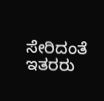ಸೇರಿದಂತೆ ಇತರರು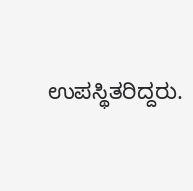ಉಪಸ್ಥಿತರಿದ್ದರು.